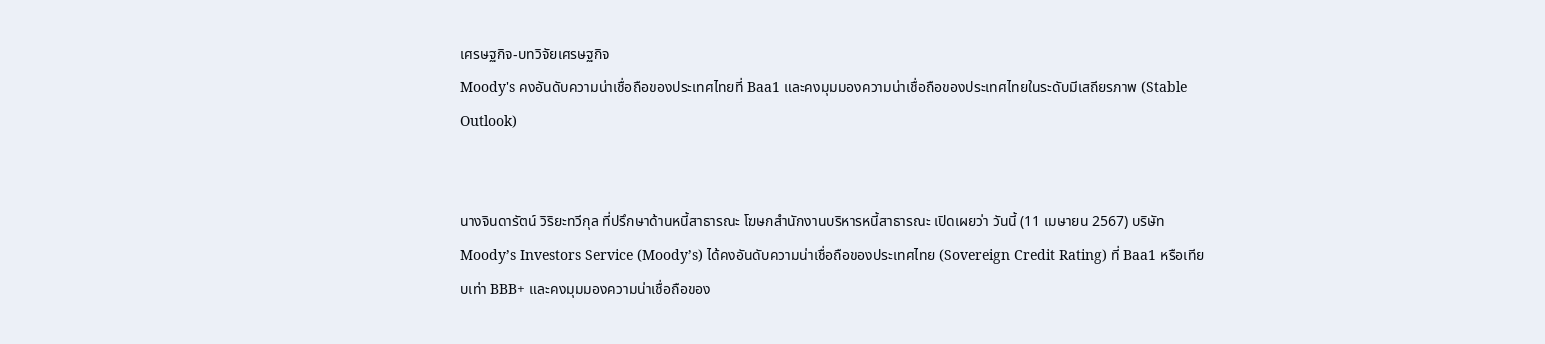เศรษฐกิจ-บทวิจัยเศรษฐกิจ
Moody's คงอันดับความน่าเชื่อถือของประเทศไทยที่ Baa1 และคงมุมมองความน่าเชื่อถือของประเทศไทยในระดับมีเสถียรภาพ (Stable Outlook)


นางจินดารัตน์ วิริยะทวีกุล ที่ปรึกษาด้านหนี้สาธารณะ โฆษกสำนักงานบริหารหนี้สาธารณะ เปิดเผยว่า วันนี้ (11 เมษายน 2567) บริษัท Moody’s Investors Service (Moody’s) ได้คงอันดับความน่าเชื่อถือของประเทศไทย (Sovereign Credit Rating) ที่ Baa1 หรือเทียบเท่า BBB+ และคงมุมมองความน่าเชื่อถือของ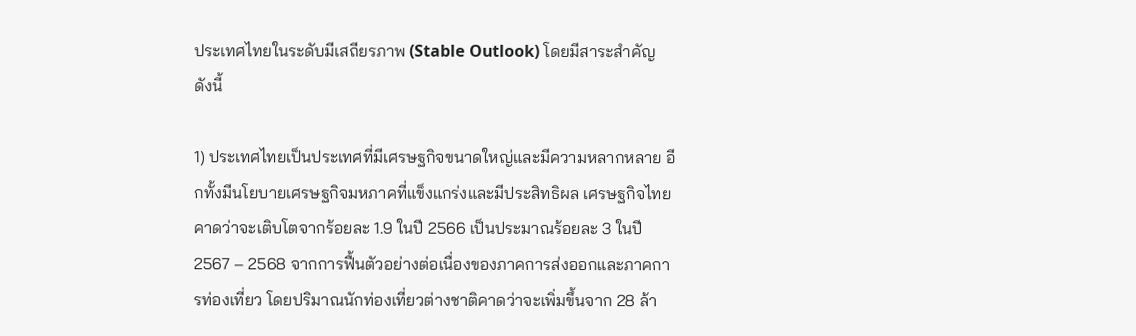ประเทศไทยในระดับมีเสถียรภาพ (Stable Outlook) โดยมีสาระสำคัญ ดังนี้

1) ประเทศไทยเป็นประเทศที่มีเศรษฐกิจขนาดใหญ่และมีความหลากหลาย อีกทั้งมีนโยบายเศรษฐกิจมหภาคที่แข็งแกร่งและมีประสิทธิผล เศรษฐกิจไทยคาดว่าจะเติบโตจากร้อยละ 1.9 ในปี 2566 เป็นประมาณร้อยละ 3 ในปี 2567 – 2568 จากการฟื้นตัวอย่างต่อเนื่องของภาคการส่งออกและภาคการท่องเที่ยว โดยปริมาณนักท่องเที่ยวต่างชาติคาดว่าจะเพิ่มขึ้นจาก 28 ล้า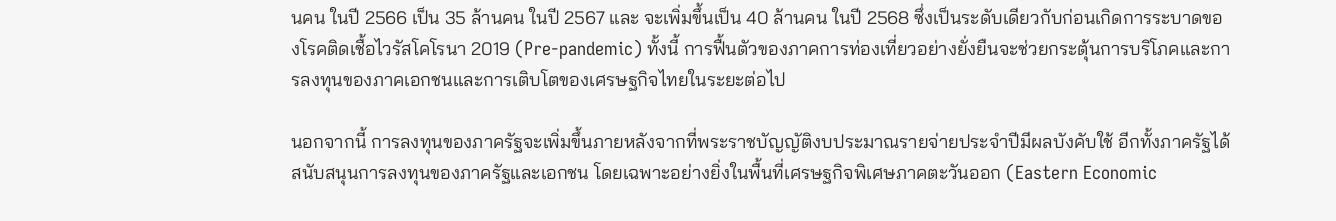นคน ในปี 2566 เป็น 35 ล้านคน ในปี 2567 และ จะเพิ่มขึ้นเป็น 40 ล้านคน ในปี 2568 ซึ่งเป็นระดับเดียวกับก่อนเกิดการระบาดของโรคติดเชื้อไวรัสโคโรนา 2019 (Pre-pandemic) ทั้งนี้ การฟื้นตัวของภาคการท่องเที่ยวอย่างยั่งยืนจะช่วยกระตุ้นการบริโภคและการลงทุนของภาคเอกชนและการเติบโตของเศรษฐกิจไทยในระยะต่อไป

นอกจากนี้ การลงทุนของภาครัฐจะเพิ่มขึ้นภายหลังจากที่พระราชบัญญัติงบประมาณรายจ่ายประจำปีมีผลบังคับใช้ อีกทั้งภาครัฐได้สนับสนุนการลงทุนของภาครัฐและเอกชน โดยเฉพาะอย่างยิ่งในพื้นที่เศรษฐกิจพิเศษภาคตะวันออก (Eastern Economic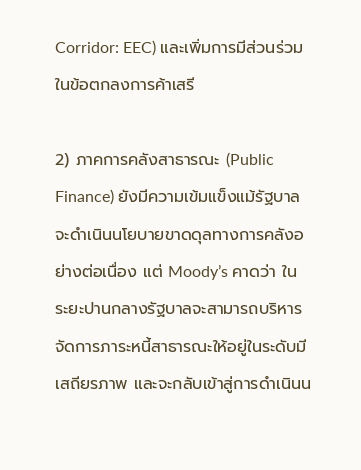Corridor: EEC) และเพิ่มการมีส่วนร่วมในข้อตกลงการค้าเสรี

2) ภาคการคลังสาธารณะ (Public Finance) ยังมีความเข้มแข็งแม้รัฐบาลจะดำเนินนโยบายขาดดุลทางการคลังอย่างต่อเนื่อง แต่ Moody’s คาดว่า ในระยะปานกลางรัฐบาลจะสามารถบริหารจัดการภาระหนี้สาธารณะให้อยู่ในระดับมีเสถียรภาพ และจะกลับเข้าสู่การดำเนินน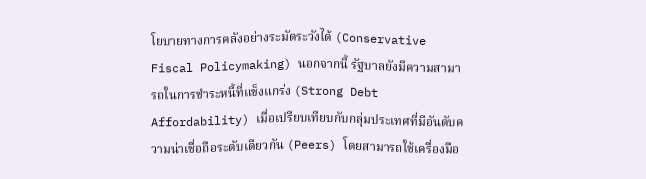โยบายทางการคลังอย่างระมัดระวังได้ (Conservative Fiscal Policymaking) นอกจากนี้ รัฐบาลยังมีความสามารถในการชำระหนี้ที่แข็งแกร่ง (Strong Debt Affordability) เมื่อเปรียบเทียบกับกลุ่มประเทศที่มีอันดับความน่าเชื่อถือระดับเดียวกัน (Peers) โดยสามารถใช้เครื่องมือ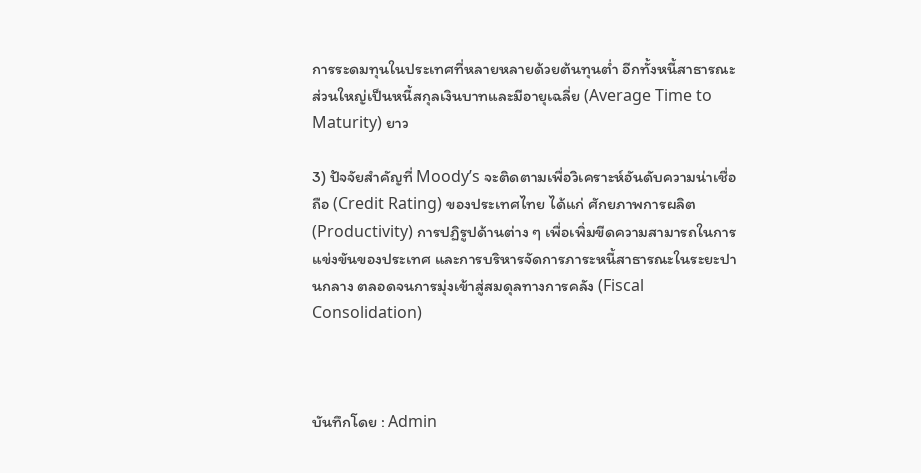การระดมทุนในประเทศที่หลายหลายด้วยต้นทุนต่ำ อีกทั้งหนี้สาธารณะส่วนใหญ่เป็นหนี้สกุลเงินบาทและมีอายุเฉลี่ย (Average Time to Maturity) ยาว

3) ปัจจัยสำคัญที่ Moody’s จะติดตามเพื่อวิเคราะห์อันดับความน่าเชื่อถือ (Credit Rating) ของประเทศไทย ได้แก่ ศักยภาพการผลิต (Productivity) การปฏิรูปด้านต่าง ๆ เพื่อเพิ่มขีดความสามารถในการแข่งขันของประเทศ และการบริหารจัดการภาระหนี้สาธารณะในระยะปานกลาง ตลอดจนการมุ่งเข้าสู่สมดุลทางการคลัง (Fiscal Consolidation)



บันทึกโดย : Admin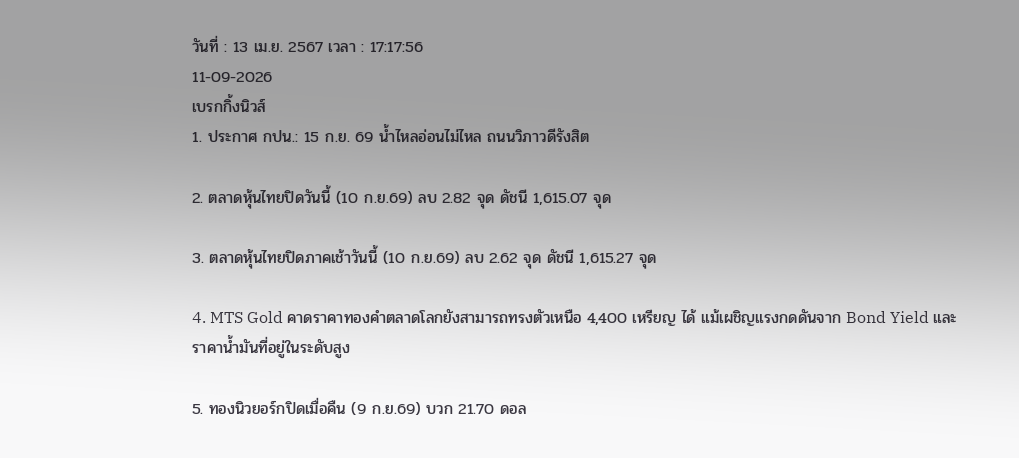วันที่ : 13 เม.ย. 2567 เวลา : 17:17:56
11-09-2026
เบรกกิ้งนิวส์
1. ประกาศ กปน.: 15 ก.ย. 69 น้ำไหลอ่อนไม่ไหล ถนนวิภาวดีรังสิต

2. ตลาดหุ้นไทยปิดวันนี้ (10 ก.ย.69) ลบ 2.82 จุด ดัชนี 1,615.07 จุด

3. ตลาดหุ้นไทยปิดภาคเช้าวันนี้ (10 ก.ย.69) ลบ 2.62 จุด ดัชนี 1,615.27 จุด

4. MTS Gold คาดราคาทองคำตลาดโลกยังสามารถทรงตัวเหนือ 4,400 เหรียญ ได้ แม้เผชิญแรงกดดันจาก Bond Yield และราคาน้ำมันที่อยู่ในระดับสูง

5. ทองนิวยอร์กปิดเมื่อคืน (9 ก.ย.69) บวก 21.70 ดอล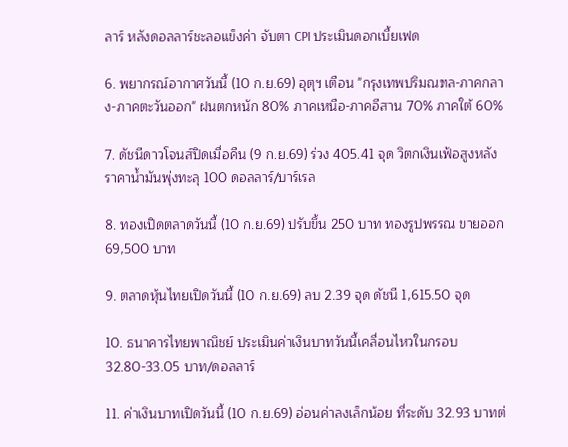ลาร์ หลังดอลลาร์ชะลอแข็งค่า จับตา CPI ประเมินดอกเบี้ยเฟด

6. พยากรณ์อากาศวันนี้ (10 ก.ย.69) อุตุฯ เตือน "กรุงเทพปริมณฑล-ภาคกลาง-ภาคตะวันออก" ฝนตกหนัก 80% ภาคเหนือ-ภาคอีสาน 70% ภาคใต้ 60%

7. ดัชนีดาวโจนส์ปิดเมื่อคืน (9 ก.ย.69) ร่วง 405.41 จุด วิตกเงินเฟ้อสูงหลังราคาน้ำมันพุ่งทะลุ 100 ดอลลาร์/บาร์เรล

8. ทองเปิดตลาดวันนี้ (10 ก.ย.69) ปรับขึ้น 250 บาท ทองรูปพรรณ ขายออก 69,500 บาท

9. ตลาดหุ้นไทยเปิดวันนี้ (10 ก.ย.69) ลบ 2.39 จุด ดัชนี 1,615.50 จุด

10. ธนาคารไทยพาณิชย์ ประเมินค่าเงินบาทวันนี้เคลื่อนไหวในกรอบ 32.80-33.05 บาท/ดอลลาร์

11. ค่าเงินบาทเปิดวันนี้ (10 ก.ย.69) อ่อนค่าลงเล็กน้อย ที่ระดับ 32.93 บาทต่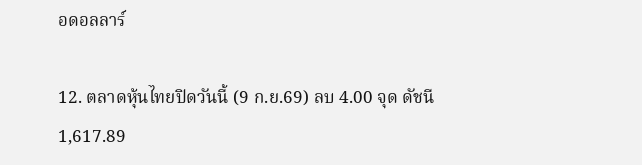อดอลลาร์

12. ตลาดหุ้นไทยปิดวันนี้ (9 ก.ย.69) ลบ 4.00 จุด ดัชนี 1,617.89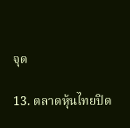จุด

13. ตลาดหุ้นไทยปิด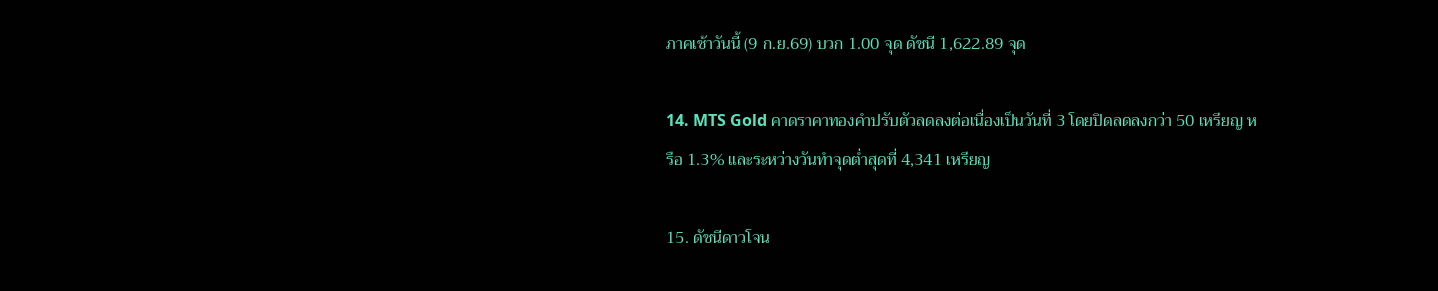ภาคเช้าวันนี้ (9 ก.ย.69) บวก 1.00 จุด ดัชนี 1,622.89 จุด

14. MTS Gold คาดราคาทองคำปรับตัวลดลงต่อเนื่องเป็นวันที่ 3 โดยปิดลดลงกว่า 50 เหรียญ หรือ 1.3% และระหว่างวันทำจุดต่ำสุดที่ 4,341 เหรียญ

15. ดัชนีดาวโจน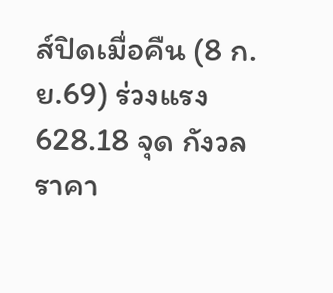ส์ปิดเมื่อคืน (8 ก.ย.69) ร่วงแรง 628.18 จุด กังวลราคา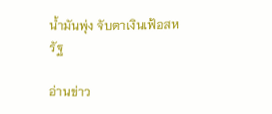น้ำมันพุ่ง จับตาเงินเฟ้อสหรัฐ

อ่านข่าว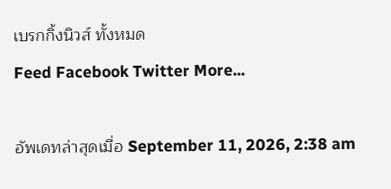เบรกกิ้งนิวส์ ทั้งหมด
Feed Facebook Twitter More...

อัพเดทล่าสุดเมื่อ September 11, 2026, 2:38 am